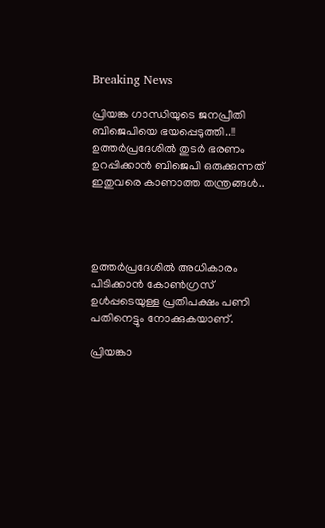Breaking News

പ്രിയങ്ക ഗാന്ധിയുടെ ജനപ്രീതി ബിജെപിയെ ഭയപ്പെടുത്തി..!! ഉത്തര്‍പ്രദേശില്‍ തുടര്‍ ഭരണം ഉറപ്പിക്കാന്‍ ബിജെപി ഒരുക്കുന്നത് ഇതുവരെ കാണാത്ത തന്ത്രങ്ങള്‍..




ഉത്തര്‍പ്രദേശില്‍ അധികാരം പിടിക്കാന്‍ കോണ്‍ഗ്രസ് ഉള്‍പ്പടെയുള്ള പ്രതിപക്ഷം പണി പതിനെട്ടും നോക്കുകയാണ്.

പ്രിയങ്കാ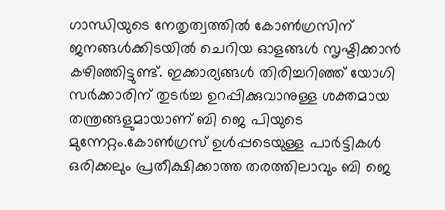ഗാന്ധിയുടെ നേതൃത്വത്തില്‍ കോണ്‍ഗ്രസിന് ജനങ്ങള്‍ക്കിടയില്‍ ചെറിയ ഓളങ്ങള്‍ സൃഷ്ടിക്കാന്‍ കഴിഞ്ഞിട്ടുണ്ട്. ഇക്കാര്യങ്ങള്‍ തിരിച്ചറിഞ്ഞ് യോഗി സര്‍ക്കാരിന് തുടര്‍ച്ച ഉറപ്പിക്കുവാനുള്ള ശക്തമായ തന്ത്രങ്ങളുമായാണ് ബി ജെ പിയുടെ മുന്നേറ്റം.കോണ്‍ഗ്രസ് ഉള്‍പ്പടെയുള്ള പാര്‍ട്ടികള്‍ ഒരിക്കലും പ്രതീക്ഷിക്കാത്ത തരത്തിലാവും ബി ജെ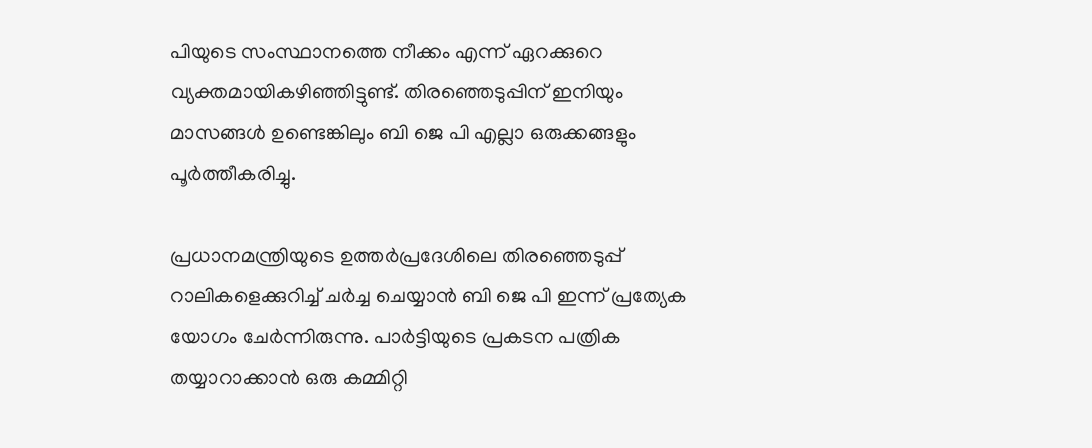പിയുടെ സംസ്ഥാനത്തെ നീക്കം എന്ന് ഏറക്കുറെ വ്യക്തമായികഴിഞ്ഞിട്ടുണ്ട്. തിരഞ്ഞെടുപ്പിന് ഇനിയും മാസങ്ങള്‍ ഉണ്ടെങ്കിലും ബി ജെ പി എല്ലാ ഒരുക്കങ്ങളും പൂര്‍ത്തീകരിച്ചു.

പ്രധാനമന്ത്രിയുടെ ഉത്തര്‍പ്രദേശിലെ തിരഞ്ഞെടുപ്പ് റാലികളെക്കുറിച്ച്‌ ചര്‍ച്ച ചെയ്യാന്‍ ബി ജെ പി ഇന്ന് പ്രത്യേക യോഗം ചേര്‍ന്നിരുന്നു. പാര്‍ട്ടിയുടെ പ്രകടന പത്രിക തയ്യാറാക്കാന്‍ ഒരു കമ്മിറ്റി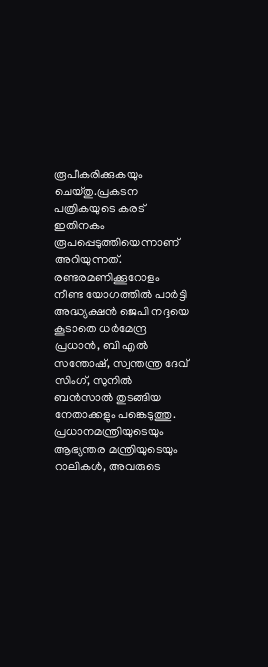രൂപീകരിക്കുകയും ചെയ്തു.പ്രകടന പത്രികയുടെ കരട് ഇതിനകം രൂപപ്പെടുത്തിയെന്നാണ് അറിയുന്നത്. രണ്ടരമണിക്കൂറോളം നീണ്ട യോഗത്തില്‍ പാര്‍ട്ടി അദ്ധ്യക്ഷന്‍ ജെപി നദ്ദയെ കൂടാതെ ധര്‍മേന്ദ്ര പ്രധാന്‍, ബി എല്‍ സന്തോഷ്, സ്വന്തന്ത്ര ദേവ് സിംഗ്, സുനില്‍ ബന്‍സാല്‍ തുടങ്ങിയ നേതാക്കളും പങ്കെടുത്തു. പ്രധാനമന്ത്രിയുടെയും ആഭ്യന്തര മന്ത്രിയുടെയും റാലികള്‍, അവരുടെ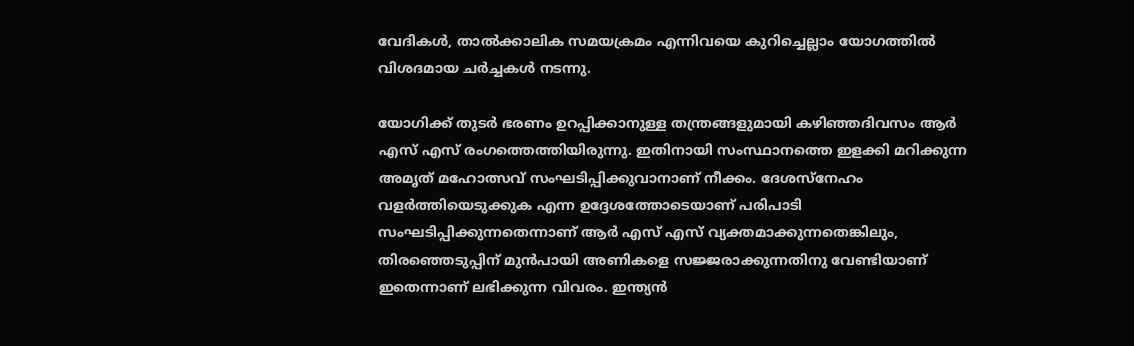വേദികള്‍, താല്‍ക്കാലിക സമയക്രമം എന്നിവയെ കുറിച്ചെല്ലാം യോഗത്തില്‍ വിശദമായ ചര്‍ച്ചകള്‍ നടന്നു.

യോഗിക്ക് തുടര്‍ ഭരണം ഉറപ്പിക്കാനുള്ള തന്ത്രങ്ങളുമായി കഴിഞ്ഞദിവസം ആര്‍ എസ് എസ് രംഗത്തെത്തിയിരുന്നു. ഇതിനായി സംസ്ഥാനത്തെ ഇളക്കി മറിക്കുന്ന അമൃത് മഹോത്സവ് സംഘടിപ്പിക്കുവാനാണ് നീക്കം. ദേശസ്‌നേഹം വളര്‍ത്തിയെടുക്കുക എന്ന ഉദ്ദേശത്തോടെയാണ് പരിപാടി സംഘടിപ്പിക്കുന്നതെന്നാണ് ആര്‍ എസ് എസ് വ്യക്തമാക്കുന്നതെങ്കിലും, തിരഞ്ഞെടുപ്പിന് മുന്‍പായി അണികളെ സജ്ജരാക്കുന്നതിനു വേണ്ടിയാണ് ഇതെന്നാണ് ലഭിക്കുന്ന വിവരം. ഇന്ത്യന്‍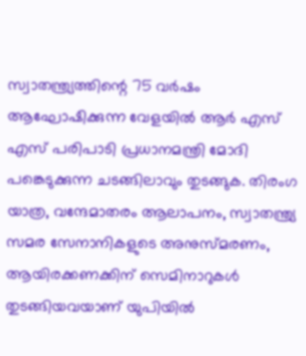സ്വാതന്ത്ര്യത്തിന്റെ 75 വര്‍ഷം ആഘോഷിക്കുന്ന വേളയില്‍ ആര്‍ എസ് എസ് പരിപാടി പ്രധാനമന്ത്രി മോദി പങ്കെടുക്കുന്ന ചടങ്ങിലാവും തുടങ്ങുക. തിരംഗ യാത്ര, വന്ദേമാതരം ആലാപനം, സ്വാതന്ത്ര്യ സമര സേനാനികളുടെ അനുസ്മരണം, ആയിരക്കണക്കിന് സെമിനാറുകള്‍ തുടങ്ങിയവയാണ് യുപിയില്‍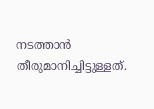നടത്താന്‍ തീരുമാനിച്ചിട്ടുള്ളത്.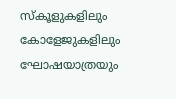സ്‌കൂളുകളിലും കോളേജുകളിലും ഘോഷയാത്രയും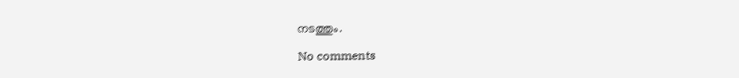നടത്തും.

No comments